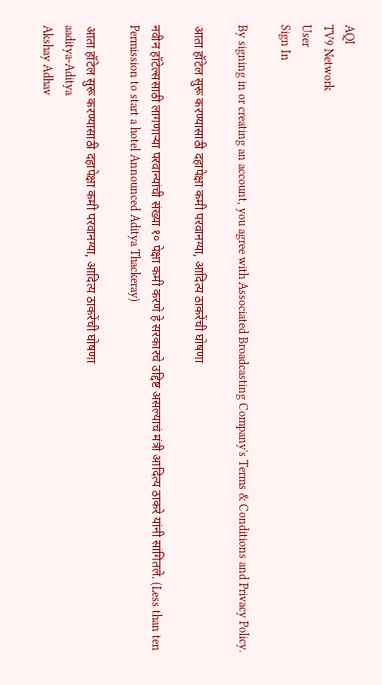AQI
TV9 Network
User
Sign In

By signing in or creating an account, you agree with Associated Broadcasting Company's Terms & Conditions and Privacy Policy.

आता हॉटेल सुरू करण्यासाठी दहापेक्षा कमी परवानग्या, आदित्य ठाकरेंची घोषणा

नवीन हॉटेल्ससाठी लागणाऱ्या परवान्यांची संख्या १० पेक्षा कमी करणे हे सरकारचे उद्दिष्ट असल्याचं मंत्री आदित्य ठाकरे यांनी सांगितले. (Less than ten Permission to start a hotel Announced Aditya Thackeray)

आता हॉटेल सुरू करण्यासाठी दहापेक्षा कमी परवानग्या, आदित्य ठाकरेंची घोषणा
aaditya-Aditya
Akshay Adhav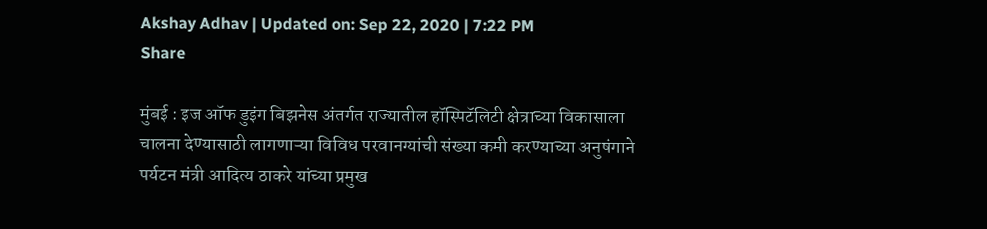Akshay Adhav | Updated on: Sep 22, 2020 | 7:22 PM
Share

मुंबई : इज ऑफ डुइंग बिझनेस अंतर्गत राज्यातील हॉस्पिटॅलिटी क्षेत्राच्या विकासाला चालना देण्यासाठी लागणाऱ्या विविध परवानग्यांची संख्या कमी करण्याच्या अनुषंगाने पर्यटन मंत्री आदित्य ठाकरे यांच्या प्रमुख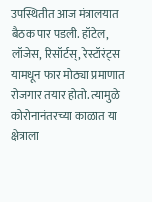उपस्थितीत आज मंत्रालयात बैठक पार पडली. हॉटेल, लॉजेस, रिसॉर्टस्, रेस्टॉरंट्स यामधून फार मोठ्या प्रमाणात रोजगार तयार होतो. त्यामुळे कोरोनानंतरच्या काळात या क्षेत्राला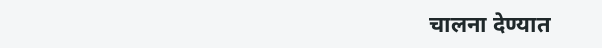चालना देण्यात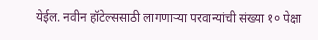येईल. नवीन हॉटेल्ससाठी लागणाऱ्या परवान्यांची संख्या १० पेक्षा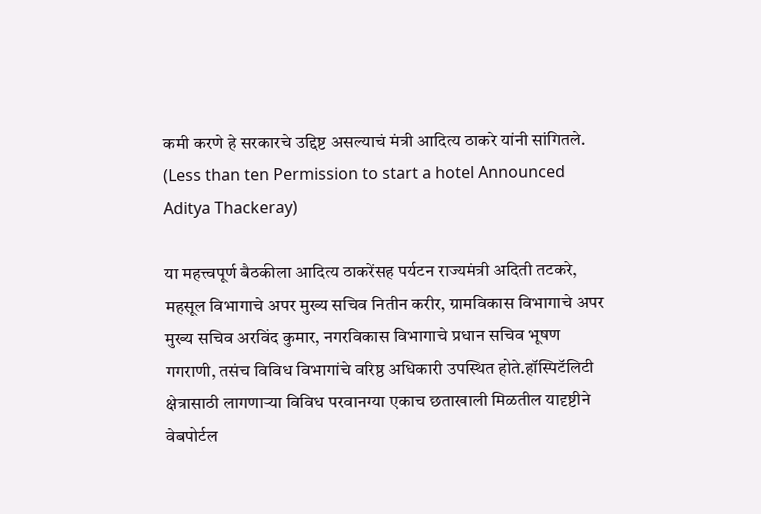कमी करणे हे सरकारचे उद्दिष्ट असल्याचं मंत्री आदित्य ठाकरे यांनी सांगितले. (Less than ten Permission to start a hotel Announced Aditya Thackeray)

या महत्त्वपूर्ण बैठकीला आदित्य ठाकरेंसह पर्यटन राज्यमंत्री अदिती तटकरे, महसूल विभागाचे अपर मुख्य सचिव नितीन करीर, ग्रामविकास विभागाचे अपर मुख्य सचिव अरविंद कुमार, नगरविकास विभागाचे प्रधान सचिव भूषण गगराणी, तसंच विविध विभागांचे वरिष्ठ अधिकारी उपस्थित होते.हॉस्पिटॅलिटी क्षेत्रासाठी लागणाऱ्या विविध परवानग्या एकाच छताखाली मिळतील यादृष्टीने वेबपोर्टल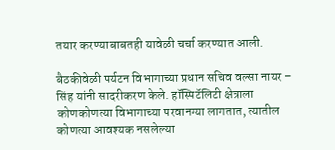तयार करण्याबाबतही यावेळी चर्चा करण्यात आली.

बैठकीवेळी पर्यटन विभागाच्या प्रधान सचिव वल्सा नायर – सिंह यांनी सादरीकरण केले. हॉस्पिटॅलिटी क्षेत्राला कोणकोणत्या विभागाच्या परवानग्या लागतात, त्यातील कोणत्या आवश्यक नसलेल्या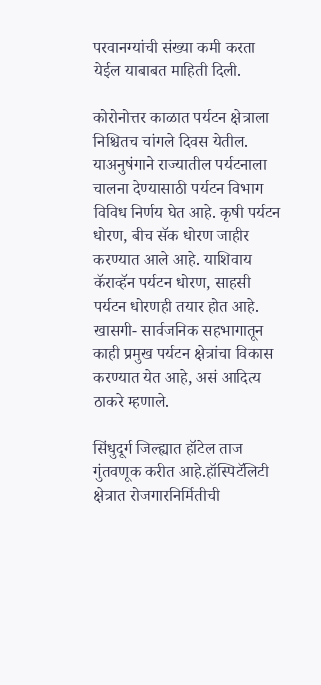परवानग्यांची संख्या कमी करता येईल याबाबत माहिती दिली.

कोरोनोत्तर काळात पर्यटन क्षेत्राला निश्चितच चांगले दिवस येतील. याअनुषंगाने राज्यातील पर्यटनाला चालना देण्यासाठी पर्यटन विभाग विविध निर्णय घेत आहे. कृषी पर्यटन धोरण, बीच सॅक धोरण जाहीर करण्यात आले आहे. याशिवाय कॅराव्हॅन पर्यटन धोरण, साहसी पर्यटन धोरणही तयार होत आहे. खासगी- सार्वजनिक सहभागातून काही प्रमुख पर्यटन क्षेत्रांचा विकास करण्यात येत आहे, असं आदित्य ठाकरे म्हणाले.

सिंधुदूर्ग जिल्ह्यात हॉटेल ताज गुंतवणूक करीत आहे.हॉस्पिटॅलिटी क्षेत्रात रोजगारनिर्मितीची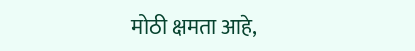मोठी क्षमता आहे,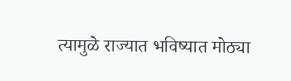त्यामुळे राज्यात भविष्यात मोठ्या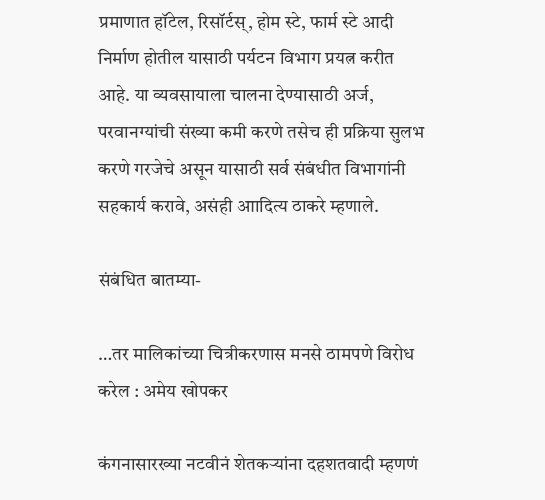प्रमाणात हॉटेल, रिसॉर्टस्, होम स्टे, फार्म स्टे आदी निर्माण होतील यासाठी पर्यटन विभाग प्रयत्न करीत आहे. या व्यवसायाला चालना देण्यासाठी अर्ज, परवानग्यांची संख्या कमी करणे तसेच ही प्रक्रिया सुलभ करणे गरजेचे असून यासाठी सर्व संबंधीत विभागांनी सहकार्य करावे, असंही आादित्य ठाकरे म्हणाले.

संबंधित बातम्या-

…तर मालिकांच्या चित्रीकरणास मनसे ठामपणे विरोध करेल : अमेय खोपकर

कंगनासारख्या नटवीनं शेतकऱ्यांना दहशतवादी म्हणणं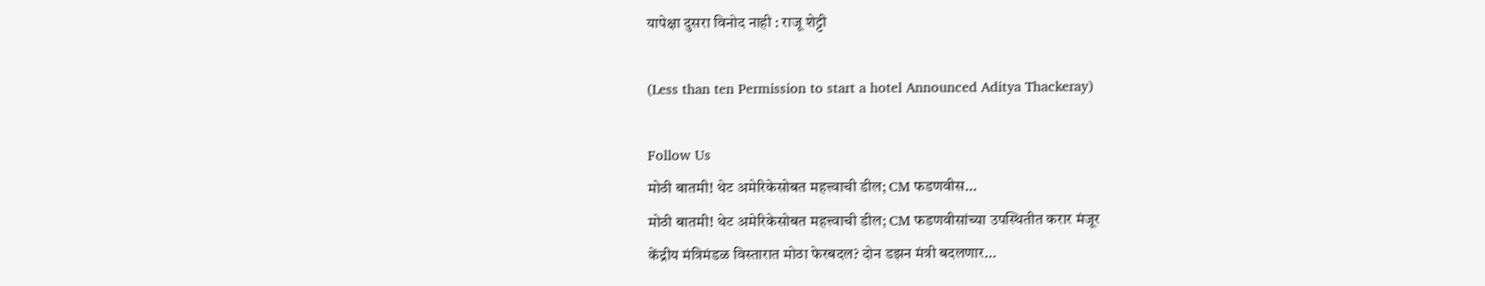यापेक्षा दुसरा विनोद नाही : राजू शेट्टी

(Less than ten Permission to start a hotel Announced Aditya Thackeray)

Follow Us
मोठी बातमी! थेट अमेरिकेसोबत महत्त्वाची डील; CM फडणवीस...
मोठी बातमी! थेट अमेरिकेसोबत महत्त्वाची डील; CM फडणवीसांच्या उपस्थितीत करार मंजूर
केंद्रीय मंत्रिमंडळ विस्तारात मोठा फेरबदल? दोन डझन मंत्री बदलणार...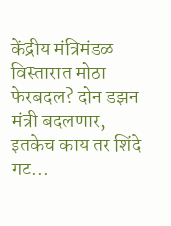केंद्रीय मंत्रिमंडळ विस्तारात मोठा फेरबदल? दोन डझन मंत्री बदलणार, इतकेच काय तर शिंदे गट...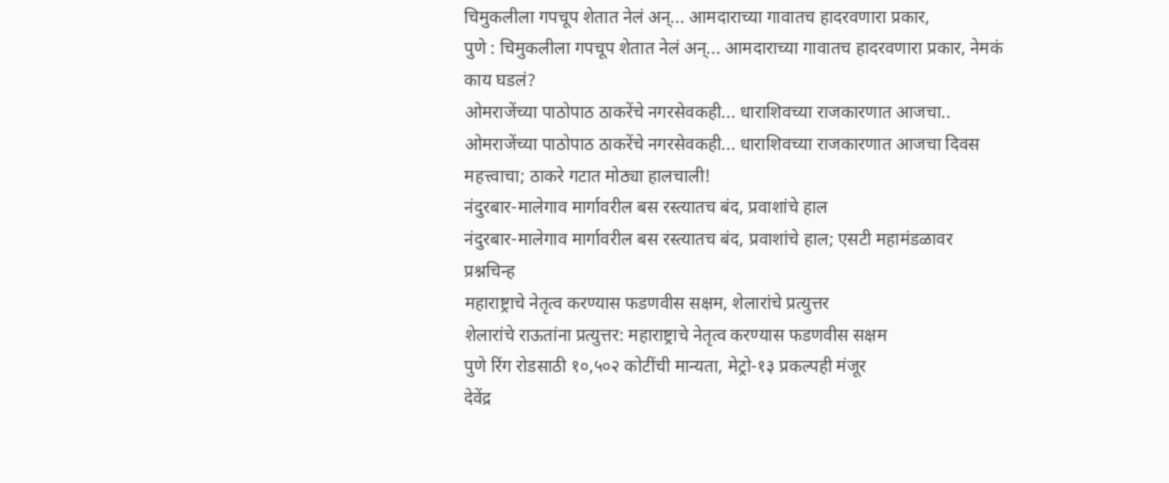चिमुकलीला गपचूप शेतात नेलं अन्... आमदाराच्या गावातच हादरवणारा प्रकार,
पुणे : चिमुकलीला गपचूप शेतात नेलं अन्... आमदाराच्या गावातच हादरवणारा प्रकार, नेमकं काय घडलं?
ओमराजेंच्या पाठोपाठ ठाकरेंचे नगरसेवकही... धाराशिवच्या राजकारणात आजचा..
ओमराजेंच्या पाठोपाठ ठाकरेंचे नगरसेवकही... धाराशिवच्या राजकारणात आजचा दिवस महत्त्वाचा; ठाकरे गटात मोठ्या हालचाली!
नंदुरबार-मालेगाव मार्गावरील बस रस्त्यातच बंद, प्रवाशांचे हाल
नंदुरबार-मालेगाव मार्गावरील बस रस्त्यातच बंद, प्रवाशांचे हाल; एसटी महामंडळावर प्रश्नचिन्ह
महाराष्ट्राचे नेतृत्व करण्यास फडणवीस सक्षम, शेलारांचे प्रत्युत्तर
शेलारांचे राऊतांना प्रत्युत्तर: महाराष्ट्राचे नेतृत्व करण्यास फडणवीस सक्षम
पुणे रिंग रोडसाठी १०,५०२ कोटींची मान्यता, मेट्रो-१३ प्रकल्पही मंजूर
देवेंद्र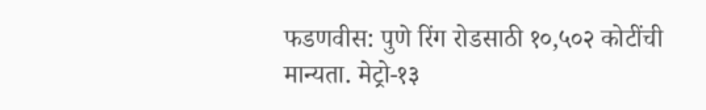फडणवीस: पुणे रिंग रोडसाठी १०,५०२ कोटींची मान्यता. मेट्रो-१३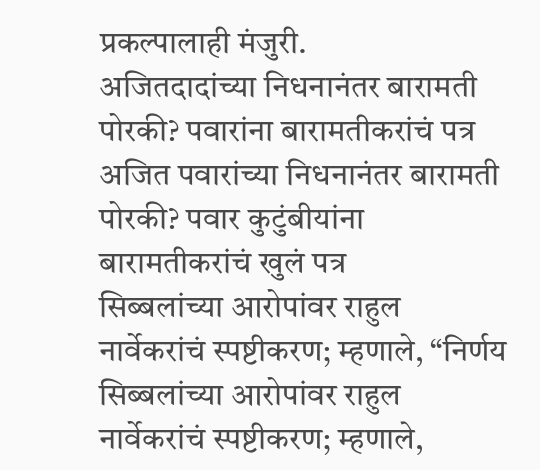प्रकल्पालाही मंजुरी.
अजितदादांच्या निधनानंतर बारामती पोरकी? पवारांना बारामतीकरांचं पत्र
अजित पवारांच्या निधनानंतर बारामती पोरकी? पवार कुटुंबीयांना बारामतीकरांचं खुलं पत्र
सिब्बलांच्या आरोपांवर राहुल नार्वेकरांचं स्पष्टीकरण; म्हणाले, “निर्णय
सिब्बलांच्या आरोपांवर राहुल नार्वेकरांचं स्पष्टीकरण; म्हणाले,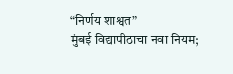“निर्णय शाश्वत”
मुंबई विद्यापीठाचा नवा नियम;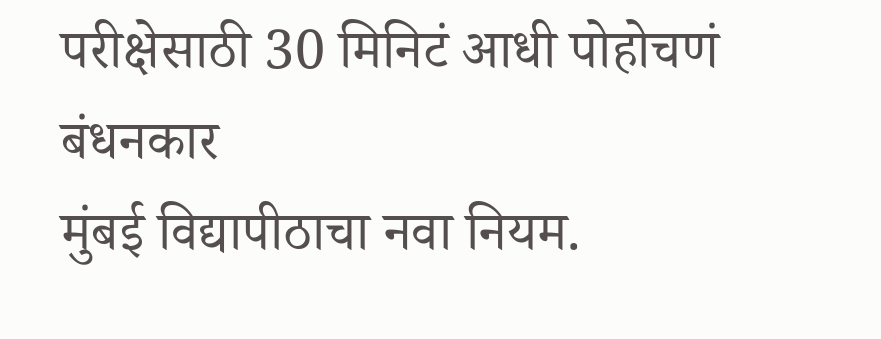परीक्षेसाठी 30 मिनिटं आधी पोहोचणं बंधनकार
मुंबई विद्यापीठाचा नवा नियम.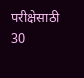परीक्षेसाठी 30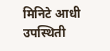मिनिटे आधी उपस्थिती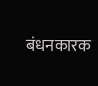बंधनकारक